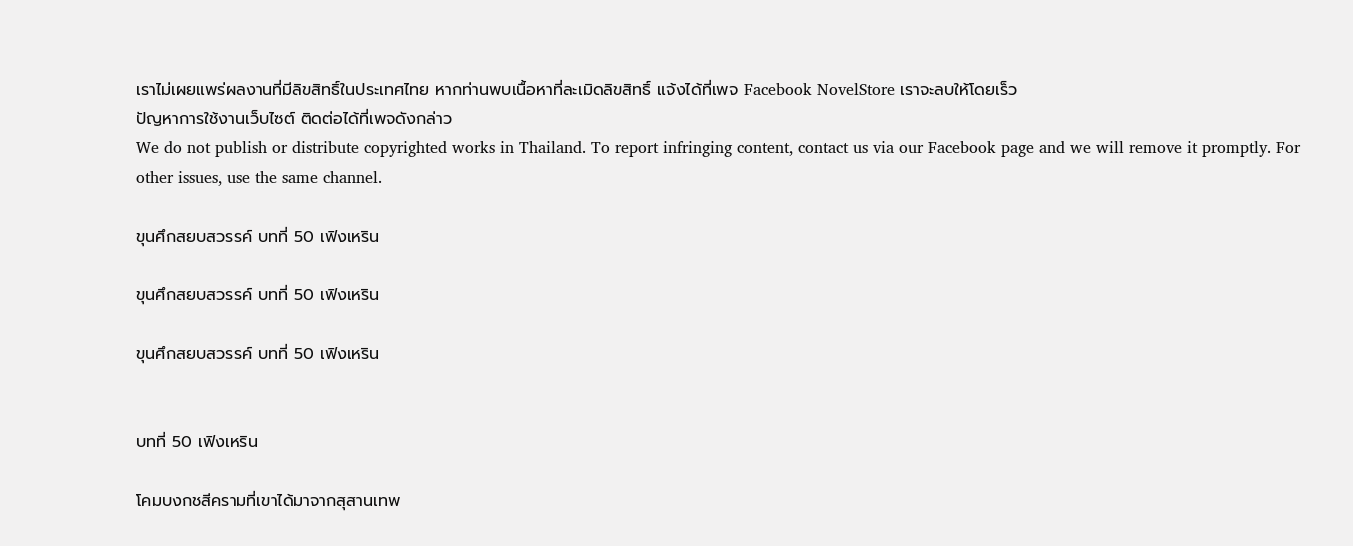เราไม่เผยแพร่ผลงานที่มีลิขสิทธิ์ในประเทศไทย หากท่านพบเนื้อหาที่ละเมิดลิขสิทธิ์ แจ้งได้ที่เพจ Facebook NovelStore เราจะลบให้โดยเร็ว
ปัญหาการใช้งานเว็บไซต์ ติดต่อได้ที่เพจดังกล่าว
We do not publish or distribute copyrighted works in Thailand. To report infringing content, contact us via our Facebook page and we will remove it promptly. For other issues, use the same channel.

ขุนศึกสยบสวรรค์ บทที่ 50 เฟิงเหริน

ขุนศึกสยบสวรรค์ บทที่ 50 เฟิงเหริน

ขุนศึกสยบสวรรค์ บทที่ 50 เฟิงเหริน


บทที่ 50 เฟิงเหริน

โคมบงกชสีครามที่เขาได้มาจากสุสานเทพ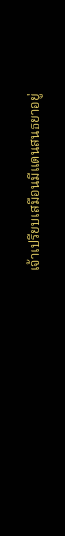เจ้าเปรียบเสมือนมีแดนสนธยาอยู่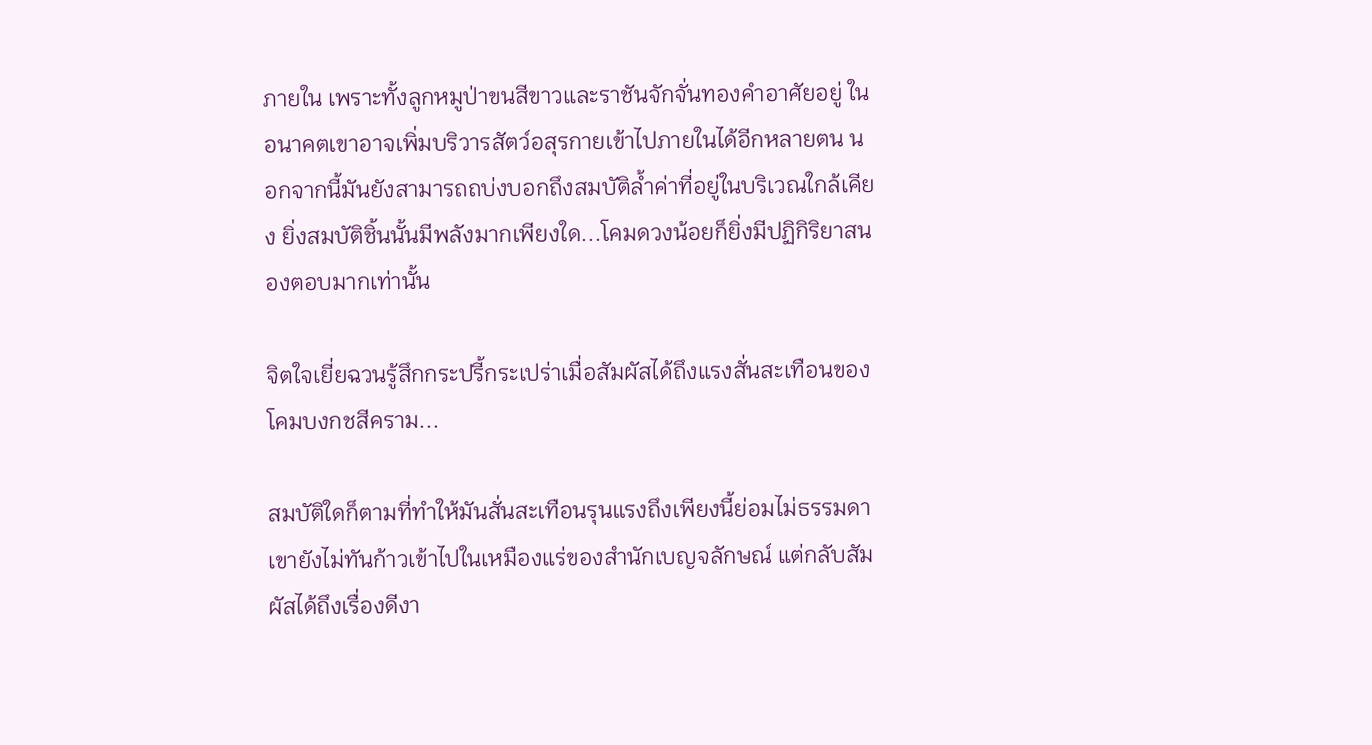ภายใน เพราะทั้งลูกหมูป่าขนสีขาวและราชันจักจั่นทองคำอาศัยอยู่ ในอนาคตเขาอาจเพิ่มบริวารสัตว์อสุรกายเข้าไปภายในได้อีกหลายตน นอกจากนี้มันยังสามารถถบ่งบอกถึงสมบัติล้ำค่าที่อยู่ในบริเวณใกล้เคียง ยิ่งสมบัติชิ้นนั้นมีพลังมากเพียงใด...โคมดวงน้อยก็ยิ่งมีปฏิกิริยาสนองตอบมากเท่านั้น

จิตใจเยี่ยฉวนรู้สึกกระปรี้กระเปร่าเมื่อสัมผัสได้ถึงแรงสั่นสะเทือนของโคมบงกชสีคราม...

สมบัติใดก็ตามที่ทำให้มันสั่นสะเทือนรุนแรงถึงเพียงนี้ย่อมไม่ธรรมดา เขายังไม่ทันก้าวเข้าไปในเหมืองแร่ของสำนักเบญจลักษณ์ แต่กลับสัมผัสได้ถึงเรื่องดีงา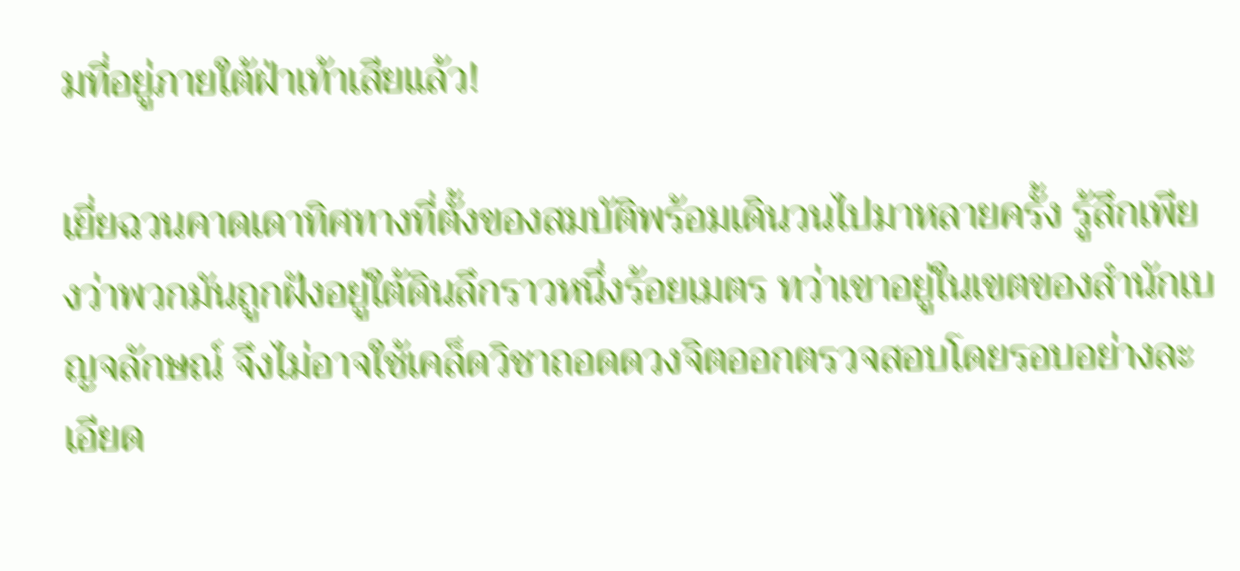มที่อยู่ภายใต้ฝ่าเท้าเสียแล้ว!

เยี่ยฉวนคาดเดาทิศทางที่ตั้งของสมบัติพร้อมเดินวนไปมาหลายครั้ง รู้สึกเพียงว่าพวกมันถูกฝังอยู่ใต้ดินลึกราวหนึ่งร้อยเมตร ทว่าเขาอยู่ในเขตของสำนักเบญจลักษณ์ จึงไม่อาจใช้เคล็ดวิชาถอดดวงจิตออกตรวจสอบโดยรอบอย่างละเอียด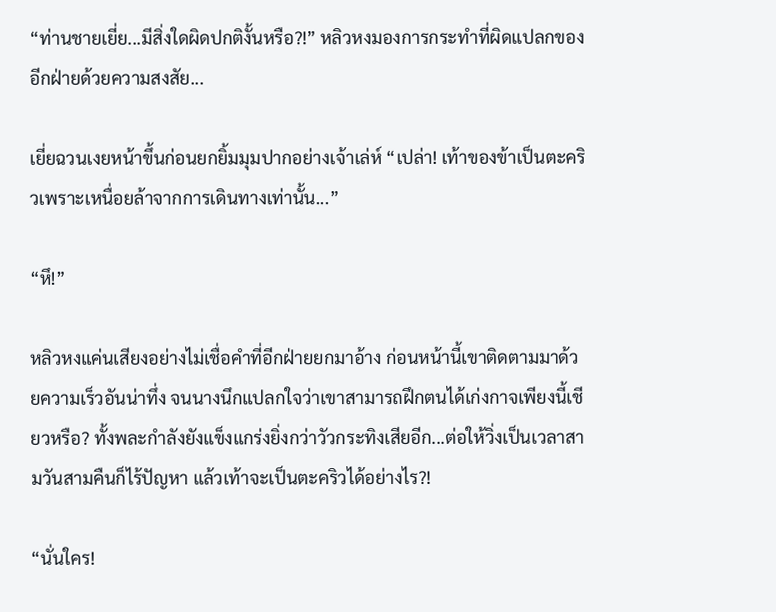“ท่านชายเยี่ย...มีสิ่งใดผิดปกติงั้นหรือ?!” หลิวหงมองการกระทำที่ผิดแปลกของอีกฝ่ายด้วยความสงสัย...

เยี่ยฉวนเงยหน้าขึ้นก่อนยกยิ้มมุมปากอย่างเจ้าเล่ห์ “เปล่า! เท้าของข้าเป็นตะคริวเพราะเหนื่อยล้าจากการเดินทางเท่านั้น...”

“หึ!”

หลิวหงแค่นเสียงอย่างไม่เชื่อคำที่อีกฝ่ายยกมาอ้าง ก่อนหน้านี้เขาติดตามมาด้วยความเร็วอันน่าทึ่ง จนนางนึกแปลกใจว่าเขาสามารถฝึกตนได้เก่งกาจเพียงนี้เชียวหรือ? ทั้งพละกำลังยังแข็งแกร่งยิ่งกว่าวัวกระทิงเสียอีก...ต่อให้วิ่งเป็นเวลาสามวันสามคืนก็ไร้ปัญหา แล้วเท้าจะเป็นตะคริวได้อย่างไร?!

“นั่นใคร!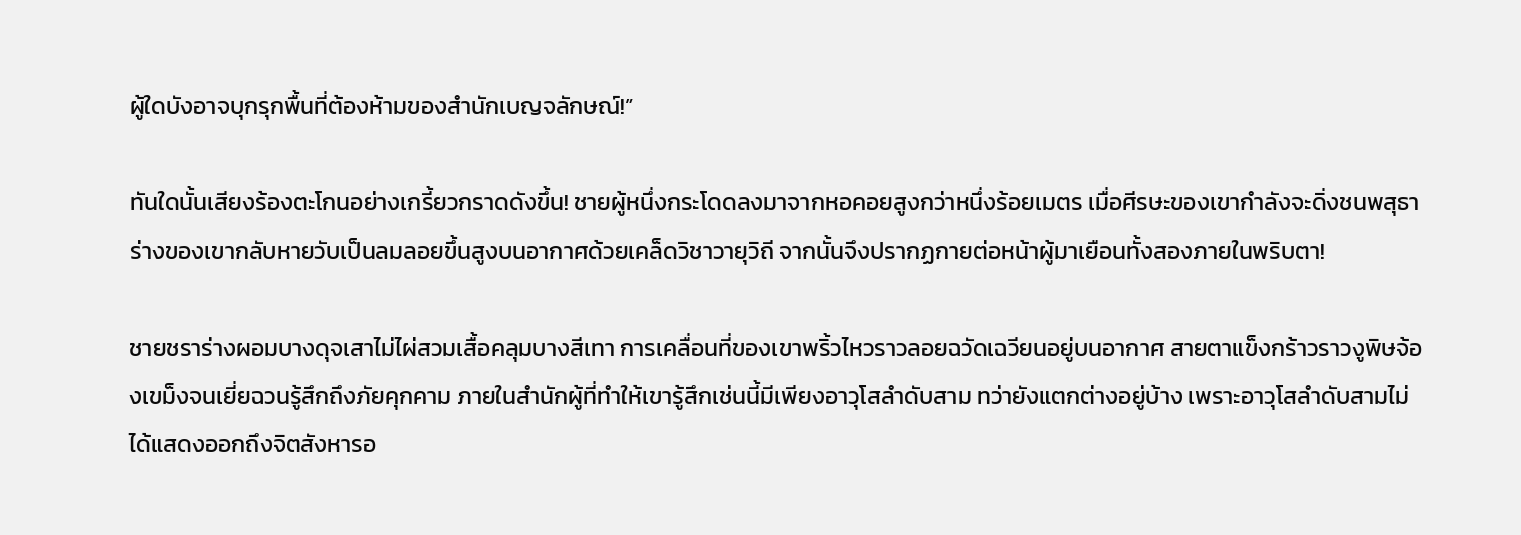ผู้ใดบังอาจบุกรุกพื้นที่ต้องห้ามของสำนักเบญจลักษณ์!”

ทันใดนั้นเสียงร้องตะโกนอย่างเกรี้ยวกราดดังขึ้น! ชายผู้หนึ่งกระโดดลงมาจากหอคอยสูงกว่าหนึ่งร้อยเมตร เมื่อศีรษะของเขากำลังจะดิ่งชนพสุธาร่างของเขากลับหายวับเป็นลมลอยขึ้นสูงบนอากาศด้วยเคล็ดวิชาวายุวิถี จากนั้นจึงปรากฏกายต่อหน้าผู้มาเยือนทั้งสองภายในพริบตา!

ชายชราร่างผอมบางดุจเสาไม่ไผ่สวมเสื้อคลุมบางสีเทา การเคลื่อนที่ของเขาพริ้วไหวราวลอยฉวัดเฉวียนอยู่บนอากาศ สายตาแข็งกร้าวราวงูพิษจ้องเขม็งจนเยี่ยฉวนรู้สึกถึงภัยคุกคาม ภายในสำนักผู้ที่ทำให้เขารู้สึกเช่นนี้มีเพียงอาวุโสลำดับสาม ทว่ายังแตกต่างอยู่บ้าง เพราะอาวุโสลำดับสามไม่ได้แสดงออกถึงจิตสังหารอ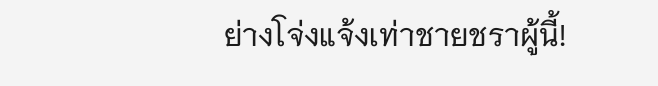ย่างโจ่งแจ้งเท่าชายชราผู้นี้!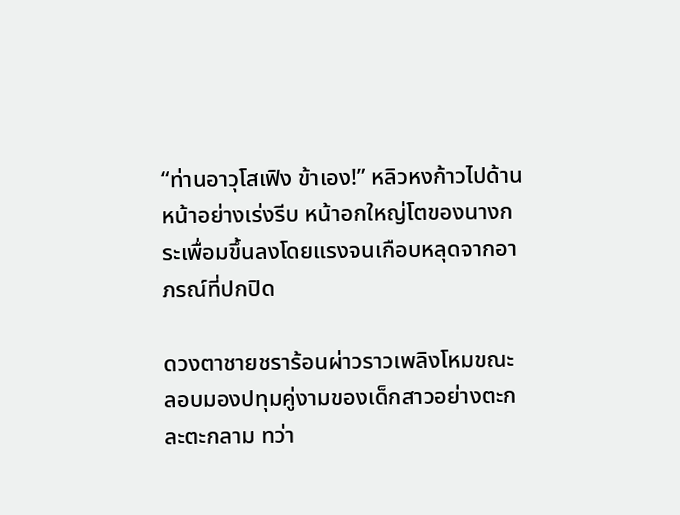“ท่านอาวุโสเฟิง ข้าเอง!” หลิวหงก้าวไปด้านหน้าอย่างเร่งรีบ หน้าอกใหญ่โตของนางกระเพื่อมขึ้นลงโดยแรงจนเกือบหลุดจากอาภรณ์ที่ปกปิด

ดวงตาชายชราร้อนผ่าวราวเพลิงโหมขณะลอบมองปทุมคู่งามของเด็กสาวอย่างตะกละตะกลาม ทว่า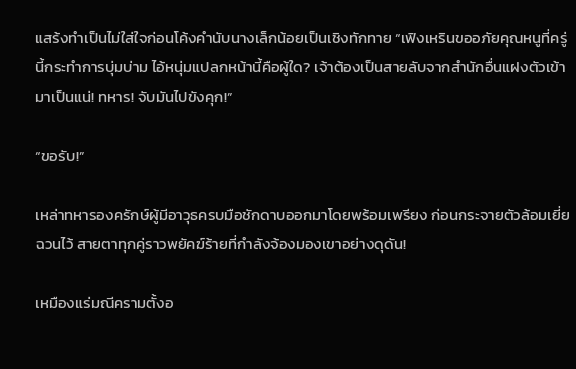แสร้งทำเป็นไม่ใส่ใจก่อนโค้งคำนับนางเล็กน้อยเป็นเชิงทักทาย “เฟิงเหรินขออภัยคุณหนูที่ครู่นี้กระทำการบุ่มบ่าม ไอ้หนุ่มแปลกหน้านี้คือผู้ใด? เจ้าต้องเป็นสายลับจากสำนักอื่นแฝงตัวเข้ามาเป็นแน่! ทหาร! จับมันไปขังคุก!”

“ขอรับ!”

เหล่าทหารองครักษ์ผู้มีอาวุธครบมือชักดาบออกมาโดยพร้อมเพรียง ก่อนกระจายตัวล้อมเยี่ยฉวนไว้ สายตาทุกคู่ราวพยัคฆ์ร้ายที่กำลังจ้องมองเขาอย่างดุดัน!

เหมืองแร่มณีครามตั้งอ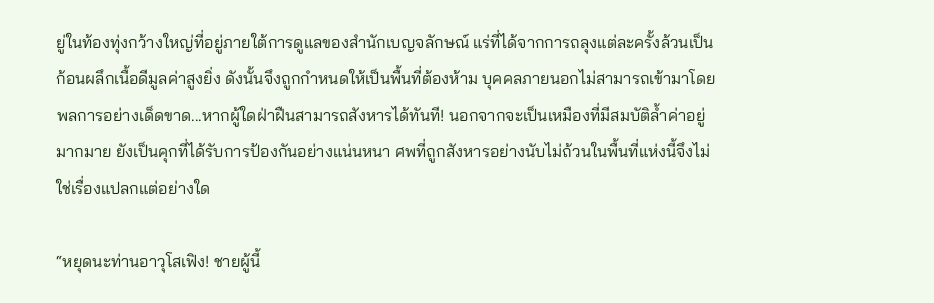ยู่ในท้องทุ่งกว้างใหญ่ที่อยู่ภายใต้การดูแลของสำนักเบญจลักษณ์ แร่ที่ได้จากการถลุงแต่ละครั้งล้วนเป็นก้อนผลึกเนื้อดีมูลค่าสูงยิ่ง ดังนั้นจึงถูกกำหนดให้เป็นพื้นที่ต้องห้าม บุคคลภายนอกไม่สามารถเข้ามาโดยพลการอย่างเด็ดขาด...หากผู้ใดฝ่าฝืนสามารถสังหารได้ทันที! นอกจากจะเป็นเหมืองที่มีสมบัติล้ำค่าอยู่มากมาย ยังเป็นคุกที่ได้รับการป้องกันอย่างแน่นหนา ศพที่ถูกสังหารอย่างนับไม่ถ้วนในพื้นที่แห่งนี้จึงไม่ใช่เรื่องแปลกแต่อย่างใด

“หยุดนะท่านอาวุโสเฟิง! ชายผู้นี้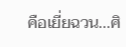คือเยี่ยฉวน...ศิ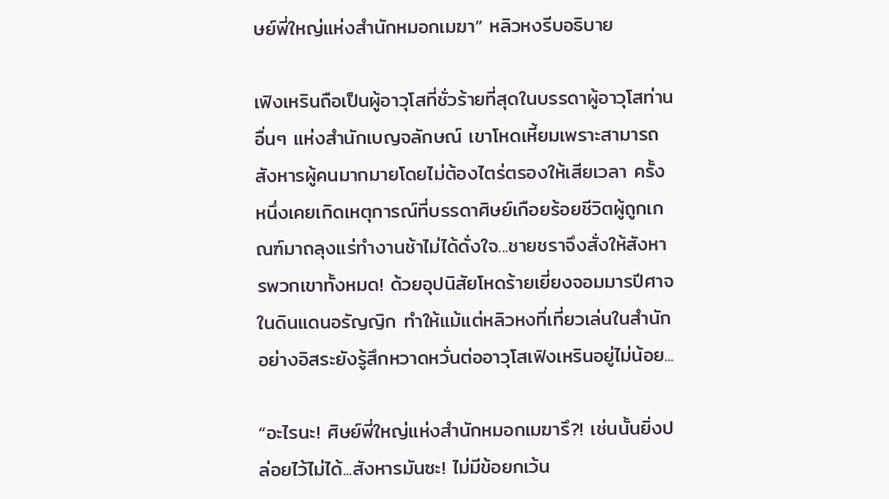ษย์พี่ใหญ่แห่งสำนักหมอกเมฆา” หลิวหงรีบอธิบาย

เฟิงเหรินถือเป็นผู้อาวุโสที่ชั่วร้ายที่สุดในบรรดาผู้อาวุโสท่านอื่นๆ แห่งสำนักเบญจลักษณ์ เขาโหดเหี้ยมเพราะสามารถสังหารผู้คนมากมายโดยไม่ต้องไตร่ตรองให้เสียเวลา ครั้งหนึ่งเคยเกิดเหตุการณ์ที่บรรดาศิษย์เกือยร้อยชีวิตผู้ถูกเกณฑ์มาถลุงแร่ทำงานช้าไม่ได้ดั่งใจ...ชายชราจึงสั่งให้สังหารพวกเขาทั้งหมด! ด้วยอุปนิสัยโหดร้ายเยี่ยงจอมมารปีศาจในดินแดนอรัญญิก ทำให้แม้แต่หลิวหงที่เที่ยวเล่นในสำนักอย่างอิสระยังรู้สึกหวาดหวั่นต่ออาวุโสเฟิงเหรินอยู่ไม่น้อย...

“อะไรนะ! ศิษย์พี่ใหญ่แห่งสำนักหมอกเมฆารึ?! เช่นนั้นยิ่งปล่อยไว้ไม่ได้...สังหารมันซะ! ไม่มีข้อยกเว้น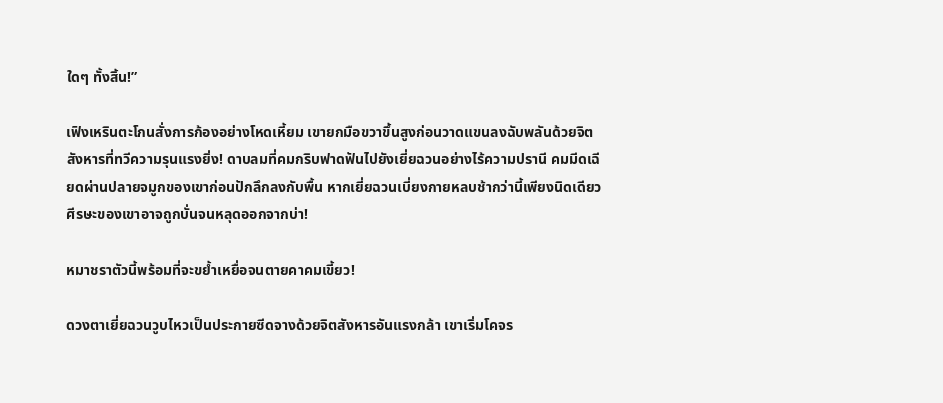ใดๆ ทั้งสิ้น!”

เฟิงเหรินตะโกนสั่งการก้องอย่างโหดเหี้ยม เขายกมือขวาขึ้นสูงก่อนวาดแขนลงฉับพลันด้วยจิตสังหารที่ทวีความรุนแรงยิ่ง! ดาบลมที่คมกริบฟาดฟันไปยังเยี่ยฉวนอย่างไร้ความปรานี คมมีดเฉียดผ่านปลายจมูกของเขาก่อนปักลึกลงกับพื้น หากเยี่ยฉวนเบี่ยงกายหลบช้ากว่านี้เพียงนิดเดียวศีรษะของเขาอาจถูกบั่นจนหลุดออกจากบ่า!

หมาชราตัวนี้พร้อมที่จะขย้ำเหยื่อจนตายคาคมเขี้ยว!

ดวงตาเยี่ยฉวนวูบไหวเป็นประกายซีดจางด้วยจิตสังหารอันแรงกล้า เขาเริ่มโคจร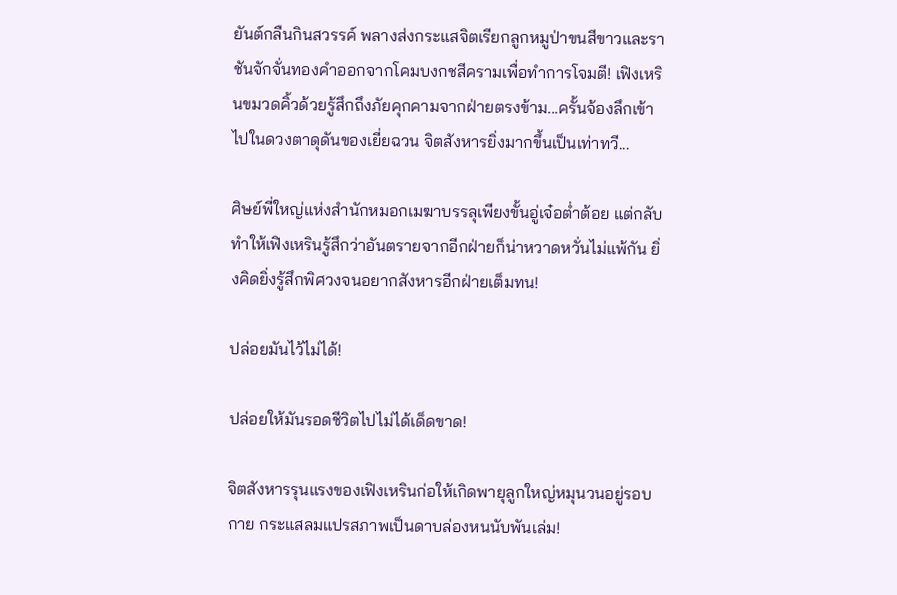ยันต์กลืนกินสวรรค์ พลางส่งกระแสจิตเรียกลูกหมูป่าขนสีขาวและราชันจักจั่นทองคำออกจากโคมบงกชสีครามเพื่อทำการโจมตี! เฟิงเหรินขมวดคิ้วด้วยรู้สึกถึงภัยคุกคามจากฝ่ายตรงข้าม...ครั้นจ้องลึกเข้าไปในดวงตาดุดันของเยี่ยฉวน จิตสังหารยิ่งมากขึ้นเป็นเท่าทวี...

ศิษย์พี่ใหญ่แห่งสำนักหมอกเมฆาบรรลุเพียงขั้นอู่เจ๋อต่ำต้อย แต่กลับทำให้เฟิงเหรินรู้สึกว่าอันตรายจากอีกฝ่ายก็น่าหวาดหวั่นไม่แพ้กัน ยิ่งคิดยิ่งรู้สึกพิศวงจนอยากสังหารอีกฝ่ายเต็มทน!

ปล่อยมันไว้ไม่ได้!

ปล่อยให้มันรอดชีวิตไปไม่ได้เด็ดขาด!

จิตสังหารรุนแรงของเฟิงเหรินก่อให้เกิดพายุลูกใหญ่หมุนวนอยู่รอบกาย กระแสลมแปรสภาพเป็นดาบล่องหนนับพันเล่ม!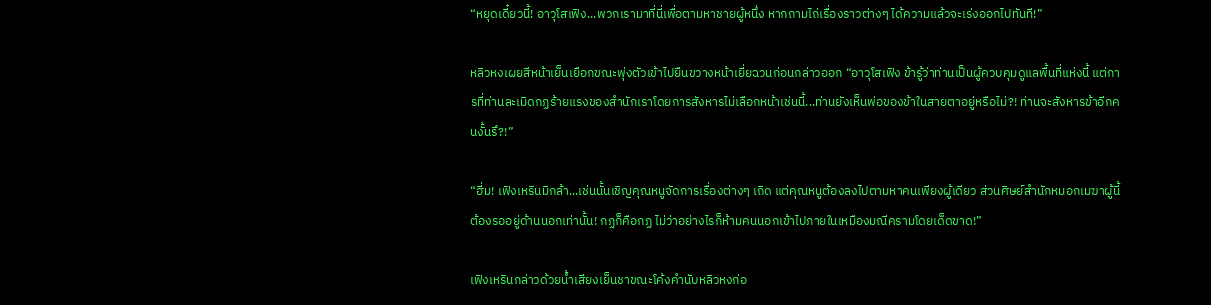“หยุดเดี๋ยวนี้! อาวุโสเฟิง...พวกเรามาที่นี่เพื่อตามหาชายผู้หนึ่ง หากถามไถ่เรื่องราวต่างๆ ได้ความแล้วจะเร่งออกไปทันที!”

หลิวหงเผยสีหน้าเย็นเยือกขณะพุ่งตัวเข้าไปยืนขวางหน้าเยี่ยฉวนก่อนกล่าวออก “อาวุโสเฟิง ข้ารู้ว่าท่านเป็นผู้ควบคุมดูแลพื้นที่แห่งนี้ แต่การที่ท่านละเมิดกฏร้ายแรงของสำนักเราโดยการสังหารไม่เลือกหน้าเช่นนี้...ท่านยังเห็นพ่อของข้าในสายตาอยู่หรือไม่?! ท่านจะสังหารข้าอีกคนงั้นรึ?!”

“ฮี่ม! เฟิงเหรินมิกล้า...เช่นนั้นเชิญคุณหนูจัดการเรื่องต่างๆ เถิด แต่คุณหนูต้องลงไปตามหาคนเพียงผู้เดียว ส่วนศิษย์สำนักหมอกเมฆาผู้นี้ต้องรออยู่ด้านนอกเท่านั้น! กฏก็คือกฏ ไม่ว่าอย่างไรก็ห้ามคนนอกเข้าไปภายในเหมืองมณีครามโดยเด็ดขาด!”

เฟิงเหรินกล่าวด้วยน้ำเสียงเย็นชาขณะโค้งคำนับหลิวหงก่อ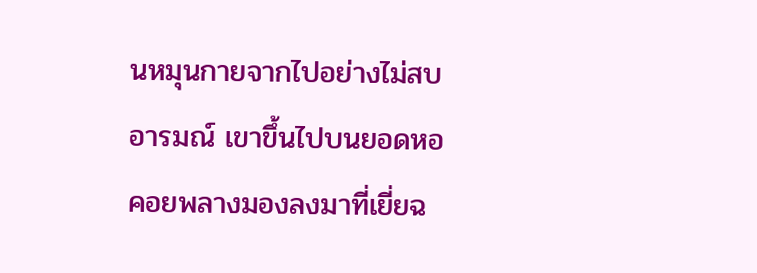นหมุนกายจากไปอย่างไม่สบอารมณ์ เขาขึ้นไปบนยอดหอคอยพลางมองลงมาที่เยี่ยฉ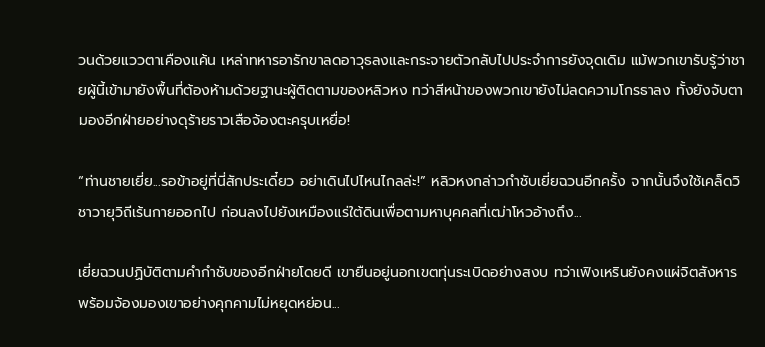วนด้วยแววตาเคืองแค้น เหล่าทหารอารักขาลดอาวุธลงและกระจายตัวกลับไปประจำการยังจุดเดิม แม้พวกเขารับรู้ว่าชายผู้นี้เข้ามายังพื้นที่ต้องห้ามด้วยฐานะผู้ติดตามของหลิวหง ทว่าสีหน้าของพวกเขายังไม่ลดความโกรธาลง ทั้งยังจับตามองอีกฝ่ายอย่างดุร้ายราวเสือจ้องตะครุบเหยื่อ!

“ท่านชายเยี่ย...รอข้าอยู่ที่นี่สักประเดี๋ยว อย่าเดินไปไหนไกลล่ะ!” หลิวหงกล่าวกำชับเยี่ยฉวนอีกครั้ง จากนั้นจึงใช้เคล็ดวิชาวายุวิถีเร้นกายออกไป ก่อนลงไปยังเหมืองแร่ใต้ดินเพื่อตามหาบุคคลที่เฒ่าโหวอ้างถึง...

เยี่ยฉวนปฏิบัติตามคำกำชับของอีกฝ่ายโดยดี เขายืนอยู่นอกเขตทุ่นระเบิดอย่างสงบ ทว่าเฟิงเหรินยังคงแผ่จิตสังหารพร้อมจ้องมองเขาอย่างคุกคามไม่หยุดหย่อน...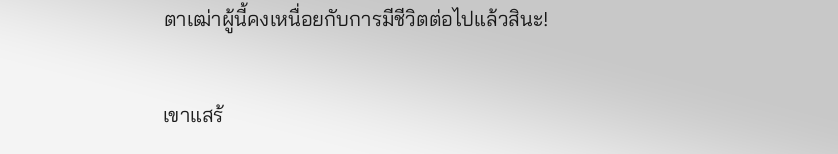ตาเฒ่าผู้นี้คงเหนื่อยกับการมีชีวิตต่อไปแล้วสินะ!

เขาแสร้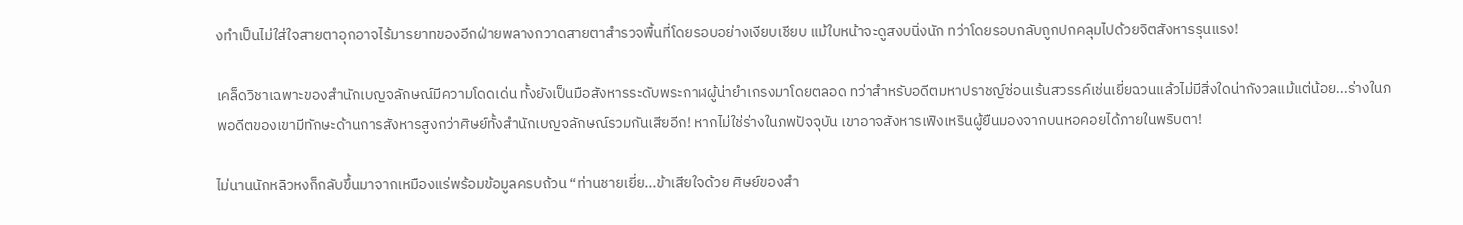งทำเป็นไม่ใส่ใจสายตาอุกอาจไร้มารยาทของอีกฝ่ายพลางกวาดสายตาสำรวจพื้นที่โดยรอบอย่างเงียบเชียบ แม้ใบหน้าจะดูสงบนิ่งนัก ทว่าโดยรอบกลับถูกปกคลุมไปด้วยจิตสังหารรุนแรง!

เคล็ดวิชาเฉพาะของสำนักเบญจลักษณ์มีความโดดเด่น ทั้งยังเป็นมือสังหารระดับพระกาฬผู้น่ายำเกรงมาโดยตลอด ทว่าสำหรับอดีตมหาปราชญ์ซ่อนเร้นสวรรค์เช่นเยี่ยฉวนแล้วไม่มีสิ่งใดน่ากังวลแม้แต่น้อย...ร่างในภพอดีตของเขามีทักษะด้านการสังหารสูงกว่าศิษย์ทั้งสำนักเบญจลักษณ์รวมกันเสียอีก! หากไม่ใช่ร่างในภพปัจจุบัน เขาอาจสังหารเฟิงเหรินผู้ยืนมองจากบนหอคอยได้ภายในพริบตา!

ไม่นานนักหลิวหงก็กลับขึ้นมาจากเหมืองแร่พร้อมข้อมูลครบถ้วน “ท่านชายเยี่ย...ข้าเสียใจด้วย ศิษย์ของสำ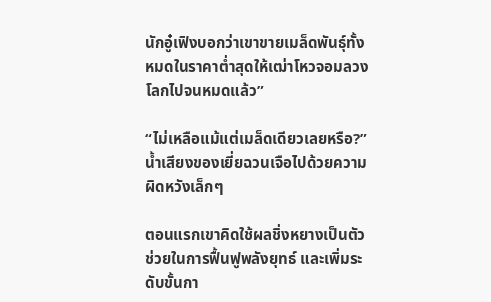นักอู๋เฟิงบอกว่าเขาขายเมล็ดพันธุ์ทั้งหมดในราคาต่ำสุดให้เฒ่าโหวจอมลวงโลกไปจนหมดแล้ว”

“ไม่เหลือแม้แต่เมล็ดเดียวเลยหรือ?” น้ำเสียงของเยี่ยฉวนเจือไปด้วยความผิดหวังเล็กๆ

ตอนแรกเขาคิดใช้ผลชิ่งหยางเป็นตัวช่วยในการฟื้นฟูพลังยุทธ์ และเพิ่มระดับขั้นกา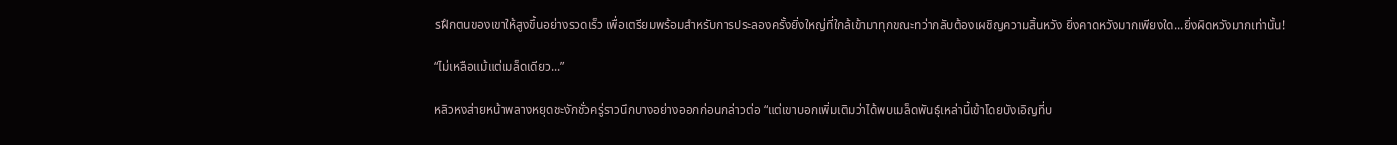รฝึกตนของเขาให้สูงขึ้นอย่างรวดเร็ว เพื่อเตรียมพร้อมสำหรับการประลองครั้งยิ่งใหญ่ที่ใกล้เข้ามาทุกขณะทว่ากลับต้องเผชิญความสิ้นหวัง ยิ่งคาดหวังมากเพียงใด...ยิ่งผิดหวังมากเท่านั้น!

“ไม่เหลือแม้แต่เมล็ดเดียว...”

หลิวหงส่ายหน้าพลางหยุดชะงักชั่วครู่ราวนึกบางอย่างออกก่อนกล่าวต่อ “แต่เขาบอกเพิ่มเติมว่าได้พบเมล็ดพันธุ์เหล่านี้เข้าโดยบังเอิญที่บ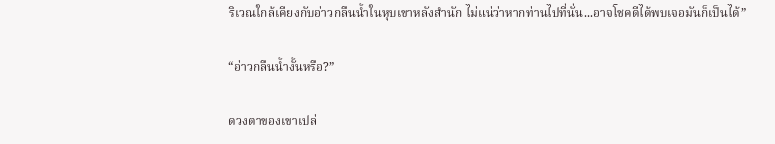ริเวณใกล้เคียงกับอ่าวกลืนน้ำในหุบเขาหลังสำนัก ไม่แน่ว่าหากท่านไปที่นั่น...อาจโชคดีได้พบเจอมันก็เป็นได้”

“อ่าวกลืนน้ำงั้นหรือ?”

ดวงตาของเขาเปล่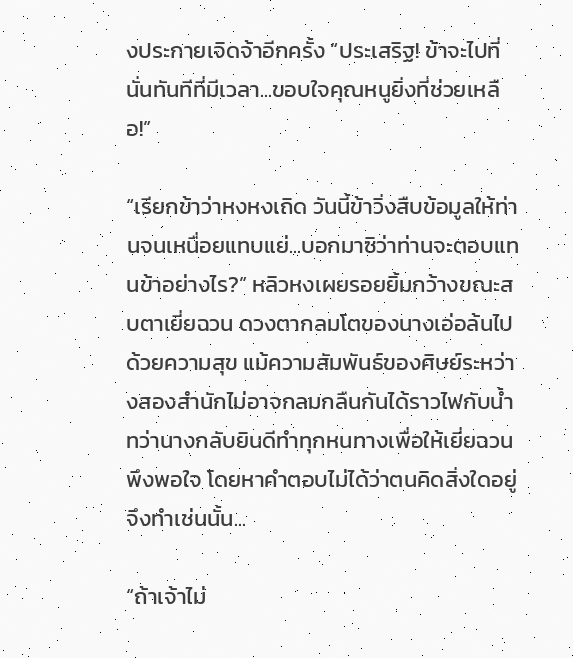งประกายเจิดจ้าอีกครั้ง “ประเสริฐ! ข้าจะไปที่นั่นทันทีที่มีเวลา...ขอบใจคุณหนูยิ่งที่ช่วยเหลือ!”

“เรียกข้าว่าหงหงเถิด วันนี้ข้าวิ่งสืบข้อมูลให้ท่านจนเหนื่อยแทบแย่...บอกมาซิว่าท่านจะตอบแทนข้าอย่างไร?” หลิวหงเผยรอยยิ้มกว้างขณะสบตาเยี่ยฉวน ดวงตากลมโตของนางเอ่อล้นไปด้วยความสุข แม้ความสัมพันธ์ของศิษย์ระหว่างสองสำนักไม่อาจกลมกลืนกันได้ราวไฟกับน้ำ ทว่านางกลับยินดีทำทุกหนทางเพื่อให้เยี่ยฉวนพึงพอใจ โดยหาคำตอบไม่ได้ว่าตนคิดสิ่งใดอยู่จึงทำเช่นนั้น...

“ถ้าเจ้าไม่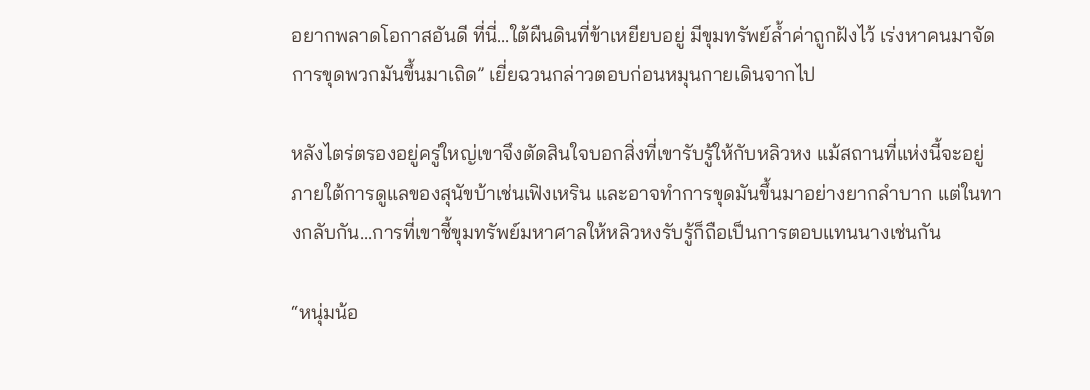อยากพลาดโอกาสอันดี ที่นี่...ใต้ผืนดินที่ข้าเหยียบอยู่ มีขุมทรัพย์ล้ำค่าถูกฝังไว้ เร่งหาคนมาจัดการขุดพวกมันขึ้นมาเถิด” เยี่ยฉวนกล่าวตอบก่อนหมุนกายเดินจากไป

หลังไตร่ตรองอยู่ครู่ใหญ่เขาจึงตัดสินใจบอกสิ่งที่เขารับรู้ให้กับหลิวหง แม้สถานที่แห่งนี้จะอยู่ภายใต้การดูแลของสุนัขบ้าเช่นเฟิงเหริน และอาจทำการขุดมันขึ้นมาอย่างยากลำบาก แต่ในทางกลับกัน...การที่เขาชี้ขุมทรัพย์มหาศาลให้หลิวหงรับรู้ก็ถือเป็นการตอบแทนนางเช่นกัน

“หนุ่มน้อ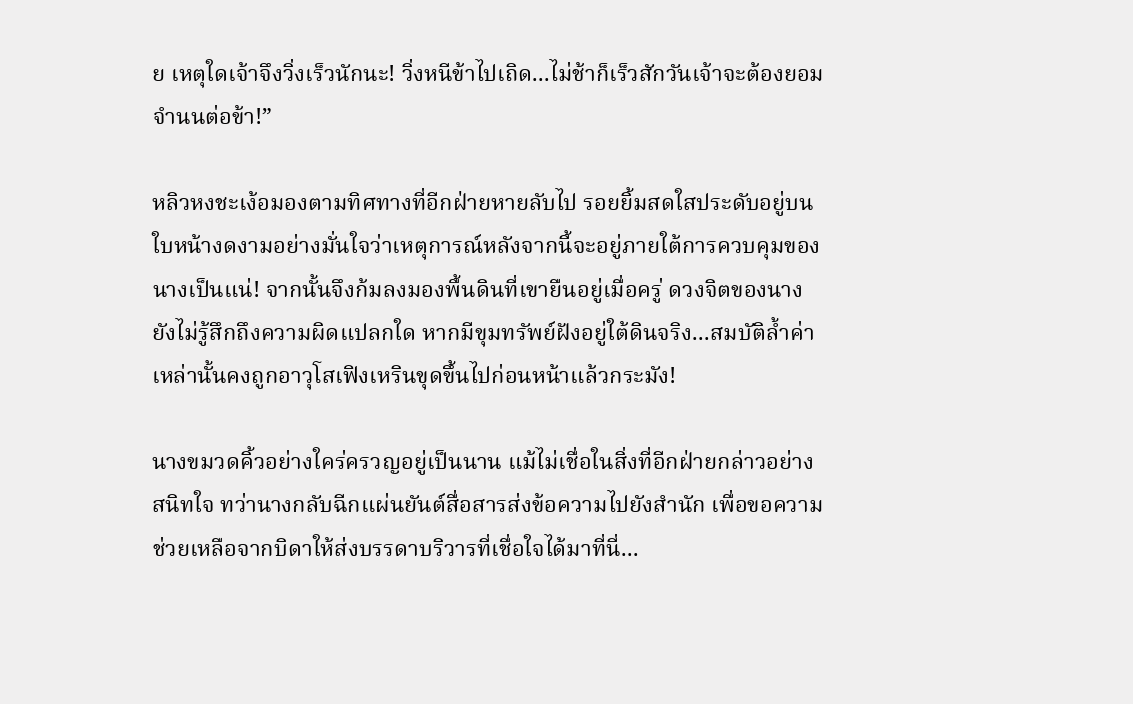ย เหตุใดเจ้าจึงวิ่งเร็วนักนะ! วิ่งหนีข้าไปเถิด...ไม่ช้าก็เร็วสักวันเจ้าจะต้องยอมจำนนต่อข้า!”

หลิวหงชะเง้อมองตามทิศทางที่อีกฝ่ายหายลับไป รอยยิ้มสดใสประดับอยู่บนใบหน้างดงามอย่างมั่นใจว่าเหตุการณ์หลังจากนี้จะอยู่ภายใต้การควบคุมของนางเป็นแน่! จากนั้นจึงก้มลงมองพื้นดินที่เขายืนอยู่เมื่อครู่ ดวงจิตของนางยังไม่รู้สึกถึงความผิดแปลกใด หากมีขุมทรัพย์ฝังอยู่ใต้ดินจริง...สมบัติล้ำค่าเหล่านั้นคงถูกอาวุโสเฟิงเหรินขุดขึ้นไปก่อนหน้าแล้วกระมัง!

นางขมวดคิ้วอย่างใคร่ครวญอยู่เป็นนาน แม้ไม่เชื่อในสิ่งที่อีกฝ่ายกล่าวอย่างสนิทใจ ทว่านางกลับฉีกแผ่นยันต์สื่อสารส่งข้อความไปยังสำนัก เพื่อขอความช่วยเหลือจากบิดาให้ส่งบรรดาบริวารที่เชื่อใจได้มาที่นี่...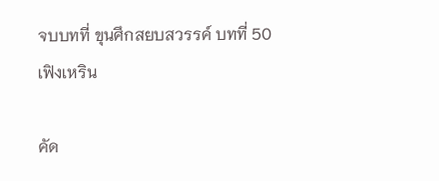จบบทที่ ขุนศึกสยบสวรรค์ บทที่ 50 เฟิงเหริน

คัด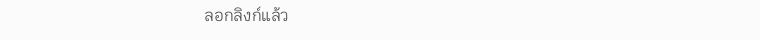ลอกลิงก์แล้ว